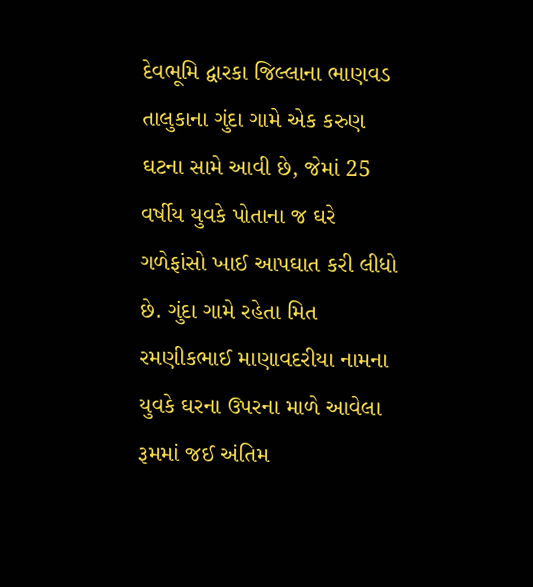દેવભૂમિ દ્વારકા જિલ્લાના ભાણવડ તાલુકાના ગુંદા ગામે એક કરુણ ઘટના સામે આવી છે, જેમાં 25 વર્ષીય યુવકે પોતાના જ ઘરે ગળેફાંસો ખાઈ આપઘાત કરી લીધો છે. ગુંદા ગામે રહેતા મિત રમણીકભાઈ માણાવદરીયા નામના યુવકે ઘરના ઉપરના માળે આવેલા રૂમમાં જઈ અંતિમ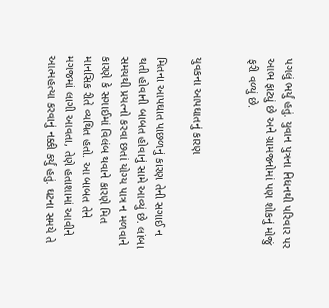પગલું ભર્યું હતું. યુવાન પુત્રના નિધનથી પરિવાર પર આભ ફાટ્યું છે અને ગ્રામજનોમાં પણ શોકનું મોજું ફરી વળ્યું છે.


યુવકના આપઘાતનું કારણ

મિતના આપઘાત પાછળનું કારણ તેની સગાઈ ન થતી હોવાની બાબત હોવાનું સામે આવ્યું છે. લાંબા સમયથી પ્રયત્નો કરવા છતાં યોગ્ય પાત્ર ન મળવાને કારણે કે સગાઈમાં વિલંબ થવાને કારણે મિત માનસિક રીતે વ્યથિત હતો. આ બાબત તેને મગજમાં લાગી આવતા, તેણે હતાશામાં આવીને આત્મહત્યા કરવાનું નક્કી કર્યું હતું. ઘટના સમયે તે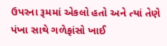ઉપરના રૂમમાં એકલો હતો અને ત્યાં તેણે પંખા સાથે ગળેફાંસો ખાઈ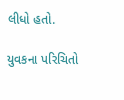લીધો હતો.

યુવકના પરિચિતો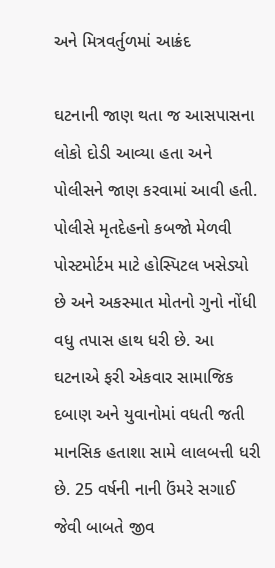અને મિત્રવર્તુળમાં આક્રંદ

ઘટનાની જાણ થતા જ આસપાસના લોકો દોડી આવ્યા હતા અને પોલીસને જાણ કરવામાં આવી હતી. પોલીસે મૃતદેહનો કબજો મેળવી પોસ્ટમોર્ટમ માટે હોસ્પિટલ ખસેડ્યો છે અને અકસ્માત મોતનો ગુનો નોંધી વધુ તપાસ હાથ ધરી છે. આ ઘટનાએ ફરી એકવાર સામાજિક દબાણ અને યુવાનોમાં વધતી જતી માનસિક હતાશા સામે લાલબત્તી ધરી છે. 25 વર્ષની નાની ઉંમરે સગાઈ જેવી બાબતે જીવ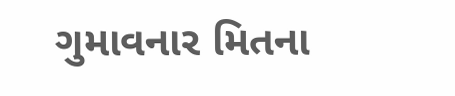ગુમાવનાર મિતના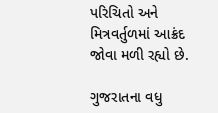પરિચિતો અને મિત્રવર્તુળમાં આક્રંદ જોવા મળી રહ્યો છે.

ગુજરાતના વધુ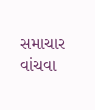સમાચાર વાંચવા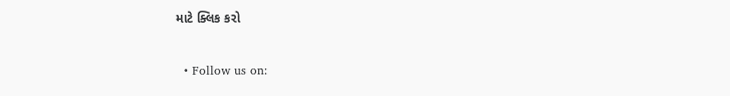માટે ક્લિક કરો


  • Follow us on: